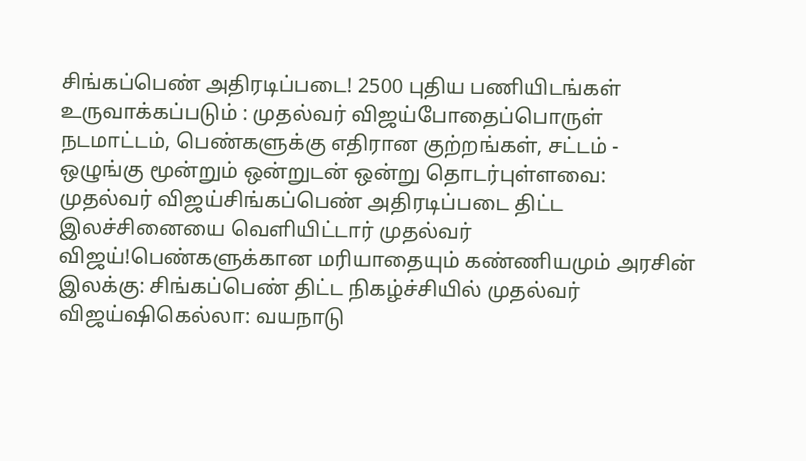சிங்கப்பெண் அதிரடிப்படை! 2500 புதிய பணியிடங்கள் உருவாக்கப்படும் : முதல்வர் விஜய்போதைப்பொருள் நடமாட்டம், பெண்களுக்கு எதிரான குற்றங்கள், சட்டம் - ஒழுங்கு மூன்றும் ஒன்றுடன் ஒன்று தொடர்புள்ளவை: முதல்வர் விஜய்சிங்கப்பெண் அதிரடிப்படை திட்ட இலச்சினையை வெளியிட்டார் முதல்வர் விஜய்!பெண்களுக்கான மரியாதையும் கண்ணியமும் அரசின் இலக்கு: சிங்கப்பெண் திட்ட நிகழ்ச்சியில் முதல்வர் விஜய்ஷிகெல்லா: வயநாடு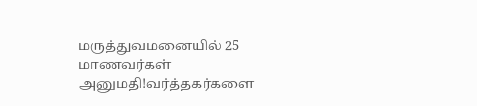மருத்துவமனையில் 25 மாணவர்கள் அனுமதி!வர்த்தகர்களை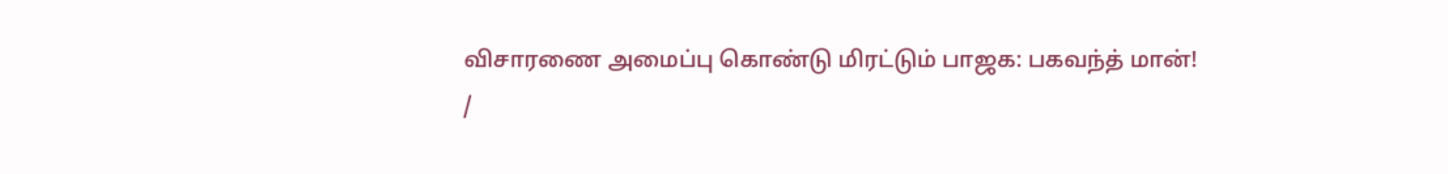விசாரணை அமைப்பு கொண்டு மிரட்டும் பாஜக: பகவந்த் மான்!
/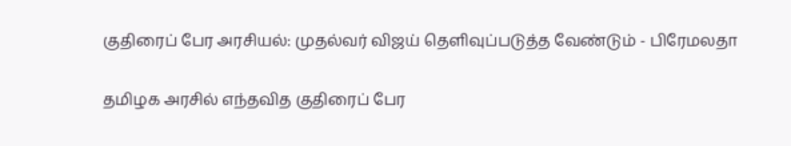குதிரைப் பேர அரசியல்: முதல்வர் விஜய் தெளிவுப்படுத்த வேண்டும் - பிரேமலதா

தமிழக அரசில் எந்தவித குதிரைப் பேர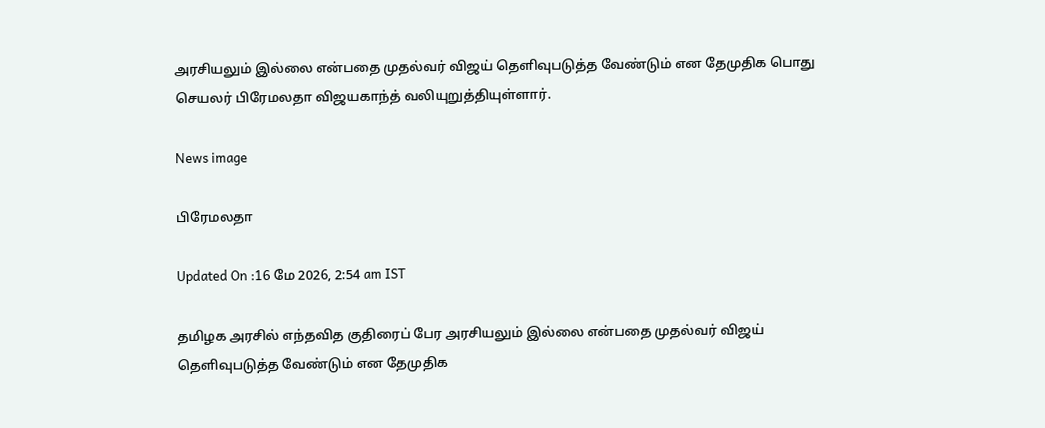அரசியலும் இல்லை என்பதை முதல்வர் விஜய் தெளிவுபடுத்த வேண்டும் என தேமுதிக பொது செயலர் பிரேமலதா விஜயகாந்த் வலியுறுத்தியுள்ளார்.

News image

பிரேமலதா

Updated On :16 மே 2026, 2:54 am IST

தமிழக அரசில் எந்தவித குதிரைப் பேர அரசியலும் இல்லை என்பதை முதல்வர் விஜய் தெளிவுபடுத்த வேண்டும் என தேமுதிக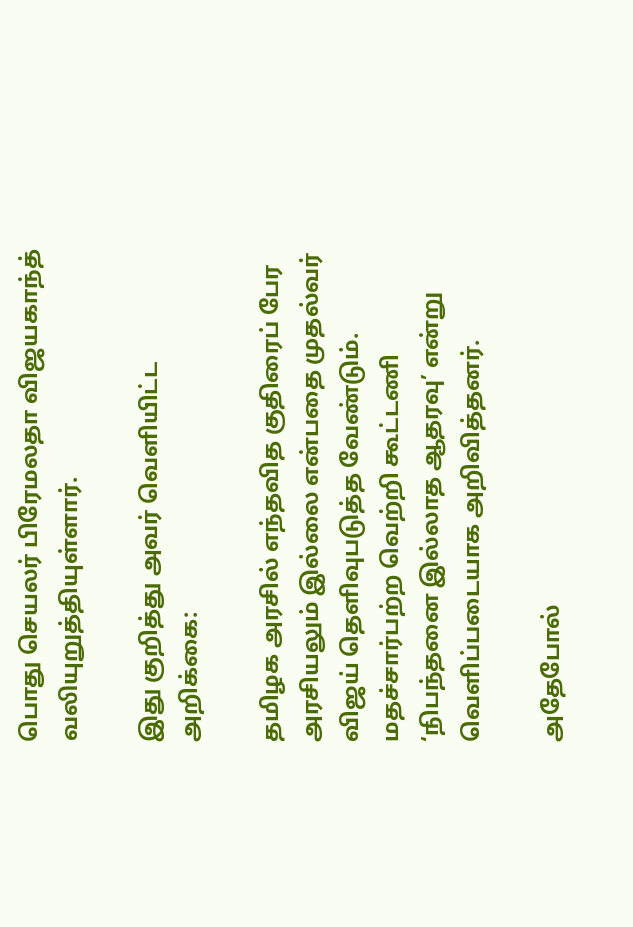பொது செயலர் பிரேமலதா விஜயகாந்த் வலியுறுத்தியுள்ளார்.

இது குறித்து அவர் வெளியிட்ட அறிக்கை:

தமிழக அரசில் எந்தவித குதிரைப் பேர அரசியலும் இல்லை என்பதை முதல்வர் விஜய் தெளிவுபடுத்த வேண்டும். மதச்சார்பற்ற வெற்றி கூட்டணி ‘நிபந்தனை இல்லாத ஆதரவு’ என்று வெளிப்படையாக அறிவித்தனர்.

அதேபோல்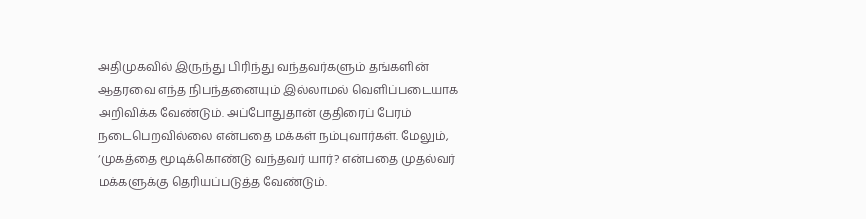அதிமுகவில் இருந்து பிரிந்து வந்தவர்களும் தங்களின் ஆதரவை எந்த நிபந்தனையும் இல்லாமல் வெளிப்படையாக அறிவிக்க வேண்டும். அப்போதுதான் குதிரைப் பேரம் நடைபெறவில்லை என்பதை மக்கள் நம்புவார்கள். மேலும், ‘முகத்தை மூடிக்கொண்டு வந்தவர் யார்? என்பதை முதல்வர் மக்களுக்கு தெரியப்படுத்த வேண்டும்.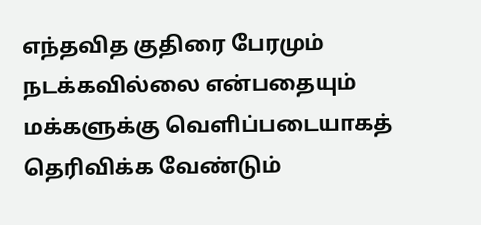எந்தவித குதிரை பேரமும் நடக்கவில்லை என்பதையும் மக்களுக்கு வெளிப்படையாகத் தெரிவிக்க வேண்டும்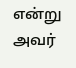என்று அவர்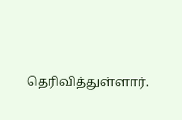தெரிவித்துள்ளார்.